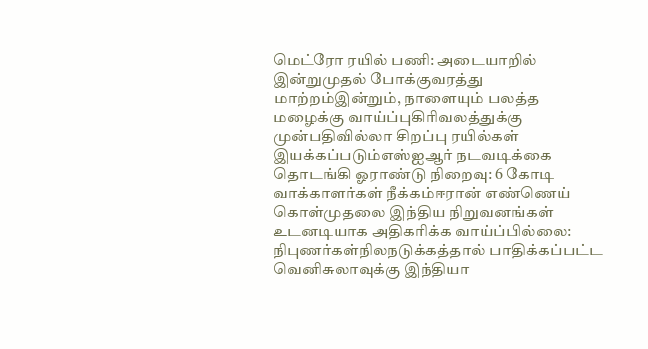மெட்ரோ ரயில் பணி: அடையாறில் இன்றுமுதல் போக்குவரத்து மாற்றம்இன்றும், நாளையும் பலத்த மழைக்கு வாய்ப்புகிரிவலத்துக்கு முன்பதிவில்லா சிறப்பு ரயில்கள் இயக்கப்படும்எஸ்ஐஆர் நடவடிக்கை தொடங்கி ஓராண்டு நிறைவு: 6 கோடி வாக்காளர்கள் நீக்கம்ஈரான் எண்ணெய் கொள்முதலை இந்திய நிறுவனங்கள் உடனடியாக அதிகரிக்க வாய்ப்பில்லை: நிபுணர்கள்நிலநடுக்கத்தால் பாதிக்கப்பட்ட வெனிசுலாவுக்கு இந்தியா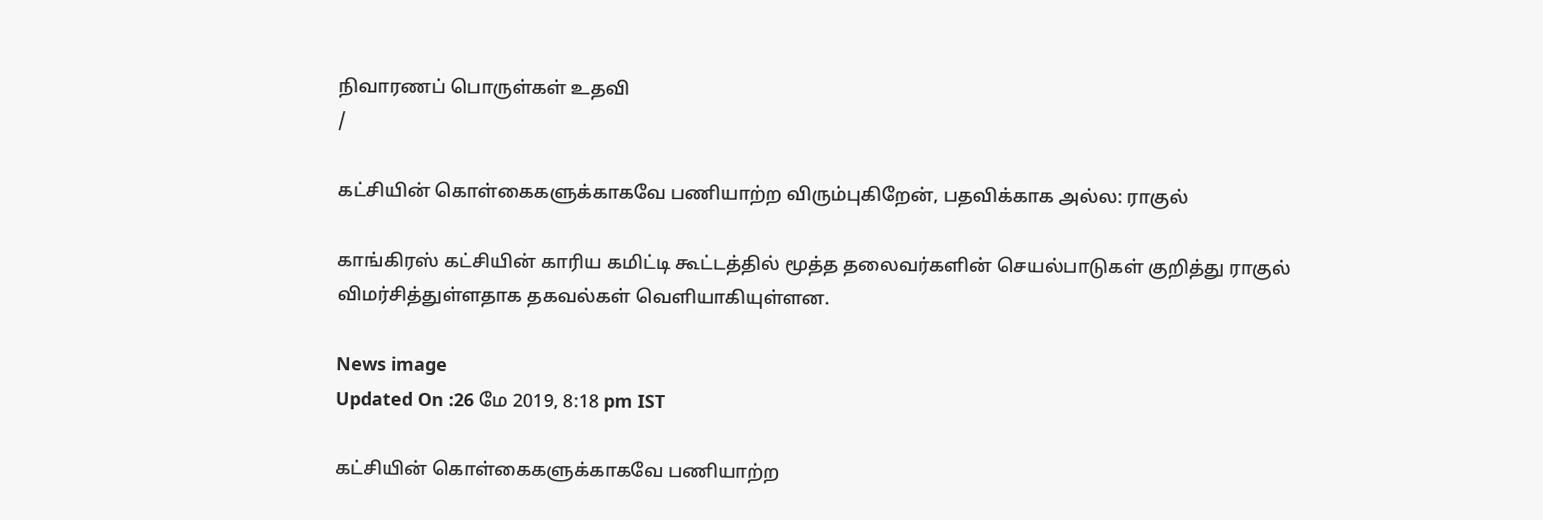நிவாரணப் பொருள்கள் உதவி
/

கட்சியின் கொள்கைகளுக்காகவே பணியாற்ற விரும்புகிறேன், பதவிக்காக அல்ல: ராகுல்

காங்கிரஸ் கட்சியின் காரிய கமிட்டி கூட்டத்தில் மூத்த தலைவர்களின் செயல்பாடுகள் குறித்து ராகுல் விமர்சித்துள்ளதாக தகவல்கள் வெளியாகியுள்ளன.

News image
Updated On :26 மே 2019, 8:18 pm IST

கட்சியின் கொள்கைகளுக்காகவே பணியாற்ற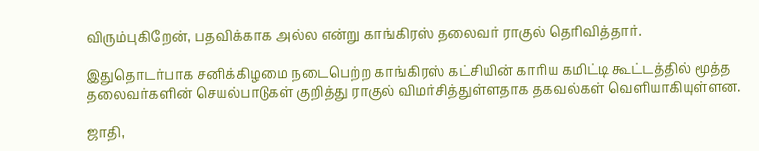விரும்புகிறேன், பதவிக்காக அல்ல என்று காங்கிரஸ் தலைவர் ராகுல் தெரிவித்தார்.

இதுதொடர்பாக சனிக்கிழமை நடைபெற்ற காங்கிரஸ் கட்சியின் காரிய கமிட்டி கூட்டத்தில் மூத்த தலைவர்களின் செயல்பாடுகள் குறித்து ராகுல் விமர்சித்துள்ளதாக தகவல்கள் வெளியாகியுள்ளன.

ஜாதி,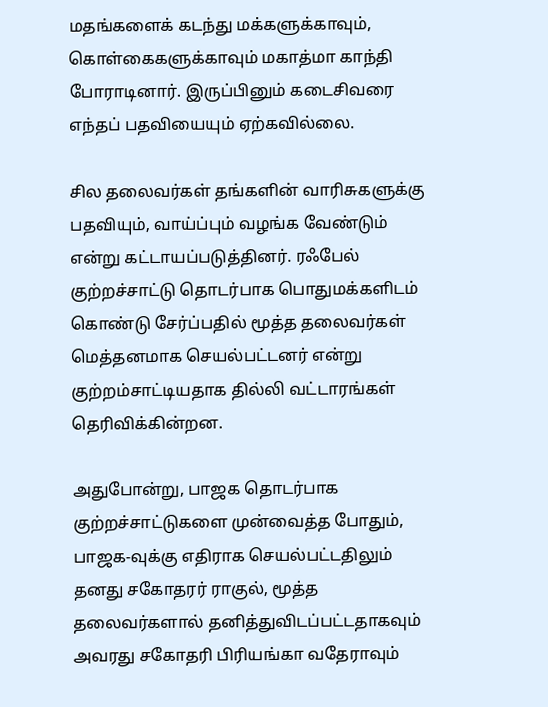மதங்களைக் கடந்து மக்களுக்காவும், கொள்கைகளுக்காவும் மகாத்மா காந்தி போராடினார். இருப்பினும் கடைசிவரை எந்தப் பதவியையும் ஏற்கவில்லை.

சில தலைவர்கள் தங்களின் வாரிசுகளுக்கு பதவியும், வாய்ப்பும் வழங்க வேண்டும் என்று கட்டாயப்படுத்தினர். ரஃபேல் குற்றச்சாட்டு தொடர்பாக பொதுமக்களிடம் கொண்டு சேர்ப்பதில் மூத்த தலைவர்கள் மெத்தனமாக செயல்பட்டனர் என்று குற்றம்சாட்டியதாக தில்லி வட்டாரங்கள் தெரிவிக்கின்றன.

அதுபோன்று, பாஜக தொடர்பாக குற்றச்சாட்டுகளை முன்வைத்த போதும், பாஜக-வுக்கு எதிராக செயல்பட்டதிலும் தனது சகோதரர் ராகுல், மூத்த தலைவர்களால் தனித்துவிடப்பட்டதாகவும் அவரது சகோதரி பிரியங்கா வதேராவும்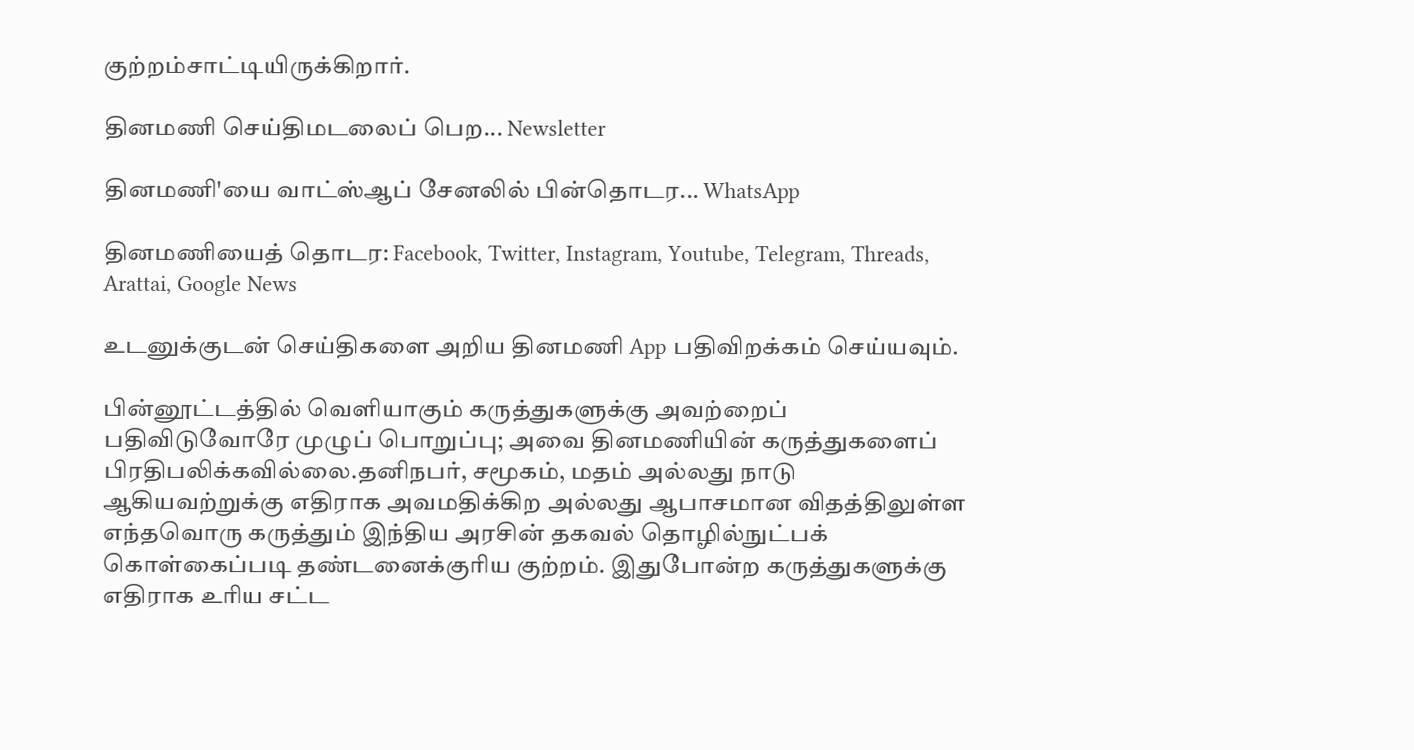குற்றம்சாட்டியிருக்கிறார்.

தினமணி செய்திமடலைப் பெற... Newsletter

தினமணி'யை வாட்ஸ்ஆப் சேனலில் பின்தொடர... WhatsApp

தினமணியைத் தொடர: Facebook, Twitter, Instagram, Youtube, Telegram, Threads, Arattai, Google News

உடனுக்குடன் செய்திகளை அறிய தினமணி App பதிவிறக்கம் செய்யவும்.

பின்னூட்டத்தில் வெளியாகும் கருத்துகளுக்கு அவற்றைப் பதிவிடுவோரே முழுப் பொறுப்பு; அவை தினமணியின் கருத்துகளைப் பிரதிபலிக்கவில்லை.தனிநபர், சமூகம், மதம் அல்லது நாடு ஆகியவற்றுக்கு எதிராக அவமதிக்கிற அல்லது ஆபாசமான விதத்திலுள்ள எந்தவொரு கருத்தும் இந்திய அரசின் தகவல் தொழில்நுட்பக் கொள்கைப்படி தண்டனைக்குரிய குற்றம். இதுபோன்ற கருத்துகளுக்கு எதிராக உரிய சட்ட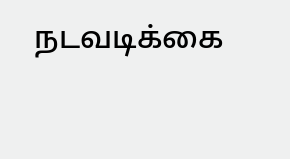நடவடிக்கை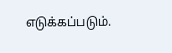எடுக்கப்படும்.